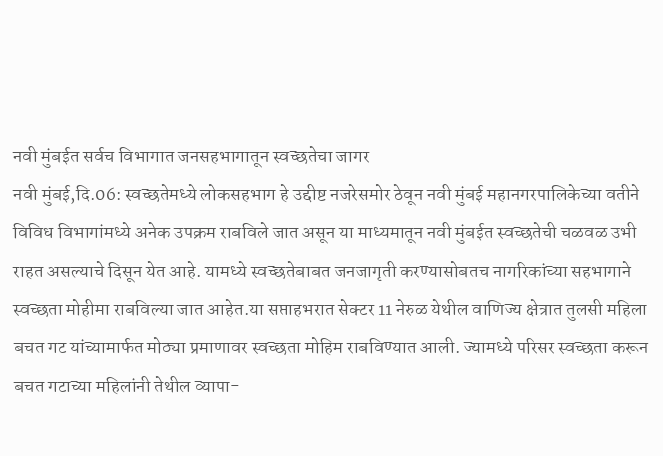नवी मुंबईत सर्वच विभागात जनसहभागातून स्वच्छतेचा जागर
नवी मुंबई,दि.06: स्वच्छतेमध्ये लोकसहभाग हे उद्दीष्ट नजरेसमोर ठेवून नवी मुंबई महानगरपालिकेच्या वतीने विविध विभागांमध्ये अनेक उपक्रम राबविले जात असून या माध्यमातून नवी मुंबईत स्वच्छतेची चळवळ उभी राहत असल्याचे दिसून येत आहे. यामध्ये स्वच्छतेबाबत जनजागृती करण्यासोबतच नागरिकांच्या सहभागाने स्वच्छता मोहीमा राबविल्या जात आहेत.या सप्ताहभरात सेक्टर 11 नेरुळ येथील वाणिज्य क्षेत्रात तुलसी महिला बचत गट यांच्यामार्फत मोठ्या प्रमाणावर स्वच्छता मोहिम राबविण्यात आली. ज्यामध्ये परिसर स्वच्छता करून बचत गटाच्या महिलांनी तेथील व्यापा-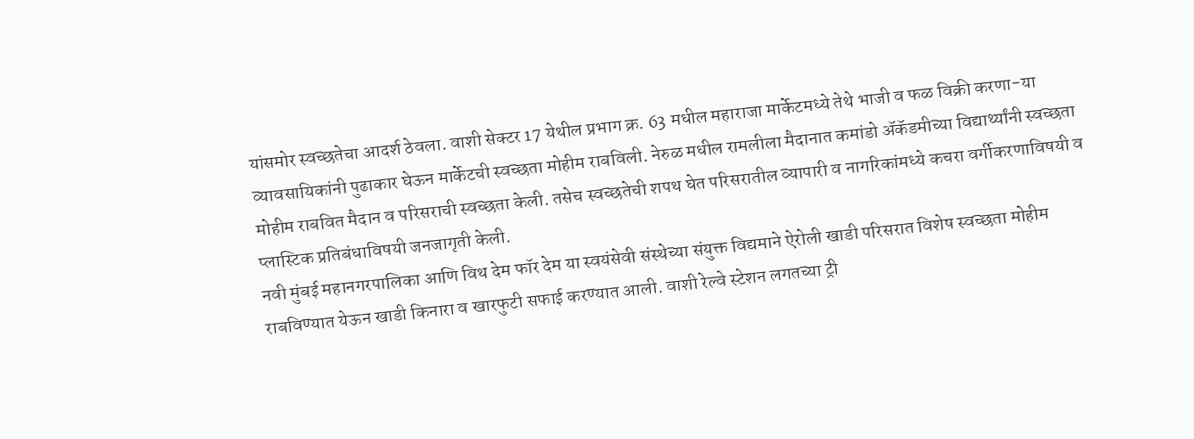यांसमोर स्वच्छतेचा आदर्श ठेवला. वाशी सेक्टर 17 येथील प्रभाग क्र. 63 मधील महाराजा मार्केटमध्ये तेथे भाजी व फळ विक्री करणा-या व्यावसायिकांनी पुढाकार घेऊन मार्केटची स्वच्छता मोहीम राबविली. नेरुळ मधील रामलीला मैदानात कमांडो ॲकॅडमीच्या विद्यार्थ्यांनी स्वच्छता मोहीम राबवित मैदान व परिसराची स्वच्छता केली. तसेच स्वच्छतेची शपथ घेत परिसरातील व्यापारी व नागरिकांमध्ये कचरा वर्गीकरणाविषयी व प्लास्टिक प्रतिबंधाविषयी जनजागृती केली.
नवी मुंबई महानगरपालिका आणि विथ देम फॉर देम या स्वयंसेवी संस्थेच्या संयुक्त विद्यमाने ऐरोली खाडी परिसरात विशेष स्वच्छता मोहीम राबविण्यात येऊन खाडी किनारा व खारफुटी सफाई करण्यात आली. वाशी रेल्वे स्टेशन लगतच्या ट्री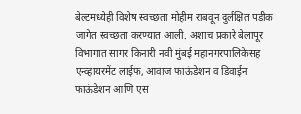बेल्टमध्येही विशेष स्वच्छता मोहीम राबवून दुर्लक्षित पडीक जागेत स्वच्छता करण्यात आली. अशाच प्रकारे बेलापूर विभागात सागर किनारी नवी मुंबई महानगरपालिकेसह एन्व्हायरमेंट लाईफ, आवाज फाऊंडेशन व डिवाईन फाऊंडेशन आणि एस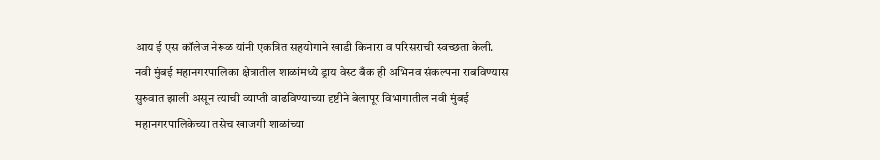आय ई एस कॉलेज नेरूळ यांनी एकत्रित सहयोगाने खाडी किनारा व परिसराची स्वच्छता केली.
नवी मुंबई महानगरपालिका क्षेत्रातील शाळांमध्ये ड्राय वेस्ट बँक ही अभिनव संकल्पना राबविण्यास सुरुवात झाली असून त्याची व्याप्ती वाढविण्याच्या दृष्टीने बेलापूर विभागातील नवी मुंबई महानगरपालिकेच्या तसेच खाजगी शाळांच्या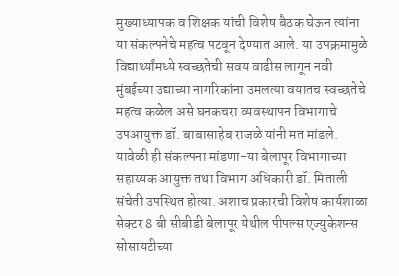मुख्याध्यापक व शिक्षक यांची विशेष बैठक घेऊन त्यांना या संकल्पनेचे महत्व पटवून देण्यात आले. या उपक्रमामुळे विद्यार्थ्यांमध्ये स्वच्छतेची सवय वाढीस लागून नवी मुंबईच्या उद्याच्या नागरिकांना उमलत्या वयातच स्वच्छतेचे महत्व कळेल असे घनकचरा व्यवस्थापन विभागाचे उपआयुक्त डॉ. बाबासाहेब राजळे यांनी मत मांडले. यावेळी ही संकल्पना मांडणा-या बेलापूर विभागाच्या सहाय्यक आयुक्त तथा विभाग अधिकारी डॉ. मिताली संचेती उपस्थित होत्या. अशाच प्रकारची विशेष कार्यशाळा सेक्टर 8 बी सीबीडी बेलापूर येथील पीपल्स एज्युकेशन्स सोसायटीच्या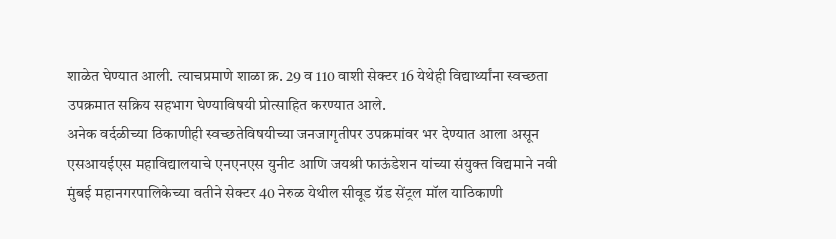शाळेत घेण्यात आली. त्याचप्रमाणे शाळा क्र. 29 व 110 वाशी सेक्टर 16 येथेही विद्यार्थ्यांना स्वच्छता उपक्रमात सक्रिय सहभाग घेण्याविषयी प्रोत्साहित करण्यात आले.
अनेक वर्दळीच्या ठिकाणीही स्वच्छतेविषयीच्या जनजागृतीपर उपक्रमांवर भर देण्यात आला असून एसआयईएस महाविद्यालयाचे एनएनएस युनीट आणि जयश्री फाऊंडेशन यांच्या संयुक्त विद्यमाने नवी मुंबई महानगरपालिकेच्या वतीने सेक्टर 40 नेरुळ येथील सीवूड ग्रॅड सेंट्रल मॉल याठिकाणी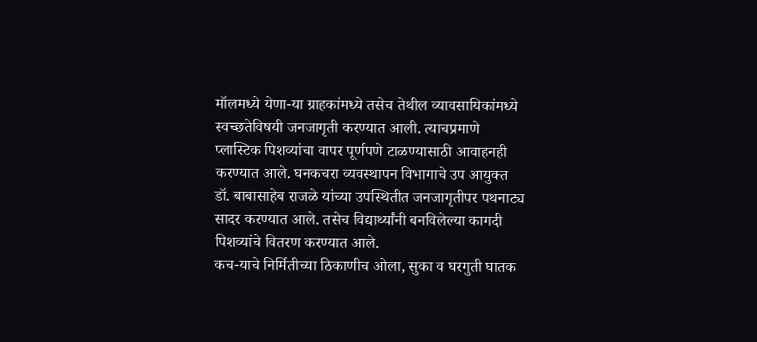मॉलमध्ये येणा-या ग्राहकांमध्ये तसेच तेथील व्यावसायिकांमध्ये स्वच्छतेविषयी जनजागृती करण्यात आली. त्याचप्रमाणे प्लास्टिक पिशव्यांचा वापर पूर्णपणे टाळण्यासाठी आवाहनही करण्यात आले. घनकचरा व्यवस्थापन विभागाचे उप आयुक्त डॉ. बाबासाहेब राजळे यांच्या उपस्थितीत जनजागृतीपर पथनाट्य सादर करण्यात आले. तसेच विद्यार्थ्यांनी बनविलेल्या कागदी पिशव्यांचे वितरण करण्यात आले.
कच-याचे निर्मितीच्या ठिकाणीच ओला, सुका व घरगुती घातक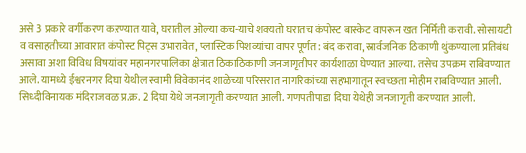असे 3 प्रकारे वर्गीकरण कऱण्यात यावे, घरातील ओल्या कच-याचे शक्यतो घरातच कंपोस्ट बास्केट वापरून खत निर्मिती करावी. सोसायटी व वसाहतीच्या आवारात कंपोस्ट पिट्स उभारावेत, प्लास्टिक पिशव्यांचा वापर पूर्णत: बंद करावा, स्रार्वजनिक ठिकाणी थुंकण्याला प्रतिबंध असावा अशा विविध विषयांवर महानगरपालिका क्षेत्रात ठिकाठिकाणी जनजागृतीपर कार्यशाळा घेण्यात आल्या. तसेच उपक्रम राबिवण्यात आले. यामध्ये ईश्वरनगर दिघा येथील स्वामी विवेकानंद शाळेच्या परिसरात नागरिकांच्या सहभागातून स्वच्छता मोहीम राबविण्यात आली. सिध्दीविनायक मंदिराजवळ प्र.क्र. 2 दिघा येथे जनजागृती करण्यात आली. गणपतीपाडा दिघा येथेही जनजागृती करण्यात आली.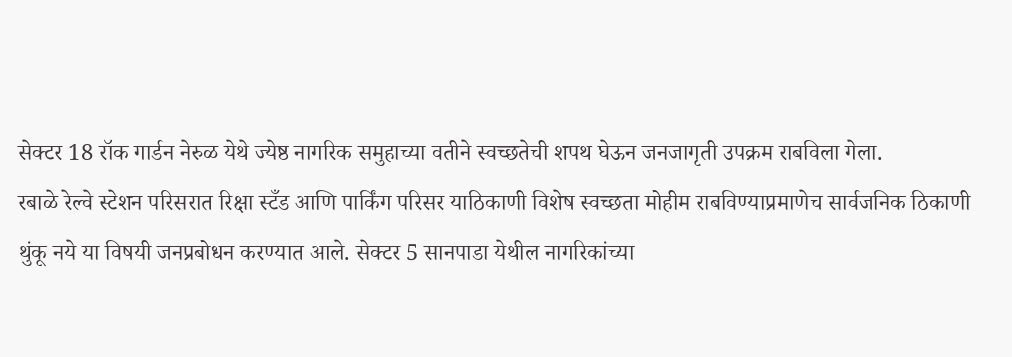सेक्टर 18 रॉक गार्डन नेरुळ येथे ज्येष्ठ नागरिक समुहाच्या वतीने स्वच्छतेची शपथ घेऊन जनजागृती उपक्रम राबविला गेला.
रबाळे रेल्वे स्टेशन परिसरात रिक्षा स्टँड आणि पार्किंग परिसर याठिकाणी विशेष स्वच्छता मोहीम राबविण्याप्रमाणेच सार्वजनिक ठिकाणी थुंकू नये या विषयी जनप्रबोधन करण्यात आले. सेक्टर 5 सानपाडा येथील नागरिकांच्या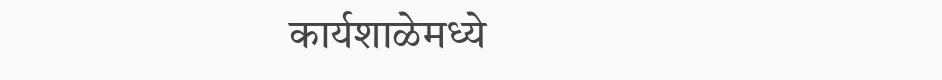कार्यशाळेमध्ये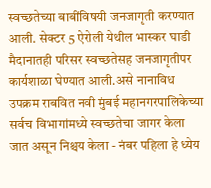स्वच्छतेच्या बाबींविषयी जनजागृती करण्यात आली. सेक्टर 5 ऐरोली येथील भास्कर घाडी मैदानातही परिसर स्वच्छतेसह जनजागृतीपर कार्यशाळा घेण्यात आली.असे नानाविध उपक्रम राबवित नवी मुंबई महानगरपालिकेच्या सर्वच विभागांमध्ये स्वच्छतेचा जागर केला जात असून निश्चय केला - नंबर पहिला हे ध्येय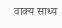वाक्य साध्य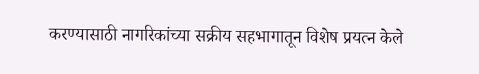करण्यासाठी नागरिकांच्या सक्रीय सहभागातून विशेष प्रयत्न केले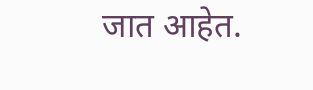जात आहेत.